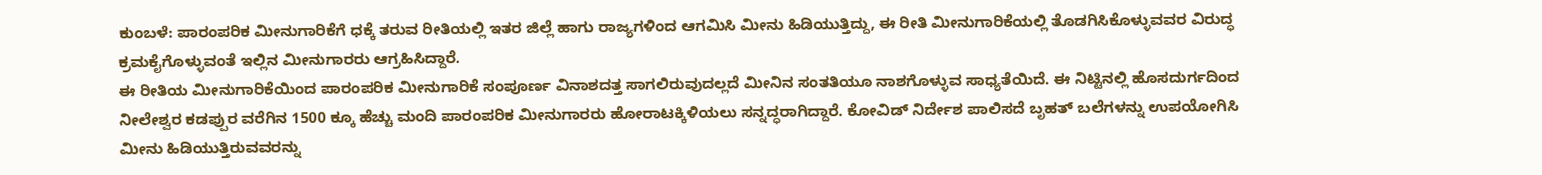ಕುಂಬಳೆ: ಪಾರಂಪರಿಕ ಮೀನುಗಾರಿಕೆಗೆ ಧಕ್ಕೆ ತರುವ ರೀತಿಯಲ್ಲಿ ಇತರ ಜಿಲ್ಲೆ ಹಾಗು ರಾಜ್ಯಗಳಿಂದ ಆಗಮಿಸಿ ಮೀನು ಹಿಡಿಯುತ್ತಿದ್ದು, ಈ ರೀತಿ ಮೀನುಗಾರಿಕೆಯಲ್ಲಿ ತೊಡಗಿಸಿಕೊಳ್ಳುವವರ ವಿರುದ್ಧ ಕ್ರಮಕೈಗೊಳ್ಳುವಂತೆ ಇಲ್ಲಿನ ಮೀನುಗಾರರು ಆಗ್ರಹಿಸಿದ್ದಾರೆ.
ಈ ರೀತಿಯ ಮೀನುಗಾರಿಕೆಯಿಂದ ಪಾರಂಪರಿಕ ಮೀನುಗಾರಿಕೆ ಸಂಪೂರ್ಣ ವಿನಾಶದತ್ತ ಸಾಗಲಿರುವುದಲ್ಲದೆ ಮೀನಿನ ಸಂತತಿಯೂ ನಾಶಗೊಳ್ಳುವ ಸಾಧ್ಯತೆಯಿದೆ. ಈ ನಿಟ್ಟಿನಲ್ಲಿ ಹೊಸದುರ್ಗದಿಂದ ನೀಲೇಶ್ವರ ಕಡಪ್ಪುರ ವರೆಗಿನ 1500 ಕ್ಕೂ ಹೆಚ್ಚು ಮಂದಿ ಪಾರಂಪರಿಕ ಮೀನುಗಾರರು ಹೋರಾಟಕ್ಕಿಳಿಯಲು ಸನ್ನದ್ಧರಾಗಿದ್ದಾರೆ. ಕೋವಿಡ್ ನಿರ್ದೇಶ ಪಾಲಿಸದೆ ಬೃಹತ್ ಬಲೆಗಳನ್ನು ಉಪಯೋಗಿಸಿ ಮೀನು ಹಿಡಿಯುತ್ತಿರುವವರನ್ನು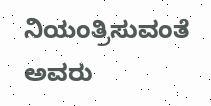ನಿಯಂತ್ರಿಸುವಂತೆ ಅವರು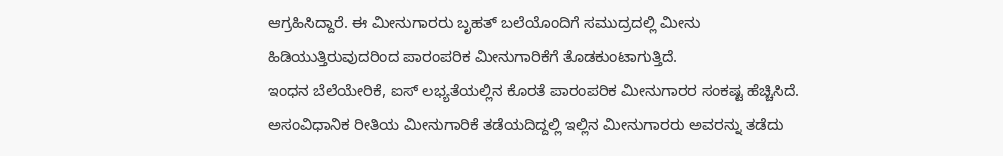ಆಗ್ರಹಿಸಿದ್ದಾರೆ. ಈ ಮೀನುಗಾರರು ಬೃಹತ್ ಬಲೆಯೊಂದಿಗೆ ಸಮುದ್ರದಲ್ಲಿ ಮೀನು ಹಿಡಿಯುತ್ತಿರುವುದರಿಂದ ಪಾರಂಪರಿಕ ಮೀನುಗಾರಿಕೆಗೆ ತೊಡಕುಂಟಾಗುತ್ತಿದೆ.
ಇಂಧನ ಬೆಲೆಯೇರಿಕೆ, ಐಸ್ ಲಭ್ಯತೆಯಲ್ಲಿನ ಕೊರತೆ ಪಾರಂಪರಿಕ ಮೀನುಗಾರರ ಸಂಕಷ್ಟ ಹೆಚ್ಚಿಸಿದೆ. ಅಸಂವಿಧಾನಿಕ ರೀತಿಯ ಮೀನುಗಾರಿಕೆ ತಡೆಯದಿದ್ದಲ್ಲಿ ಇಲ್ಲಿನ ಮೀನುಗಾರರು ಅವರನ್ನು ತಡೆದು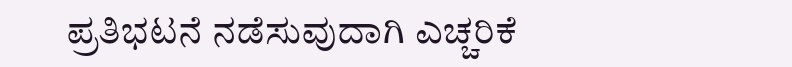ಪ್ರತಿಭಟನೆ ನಡೆಸುವುದಾಗಿ ಎಚ್ಚರಿಕೆ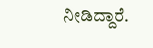ನೀಡಿದ್ದಾರೆ.